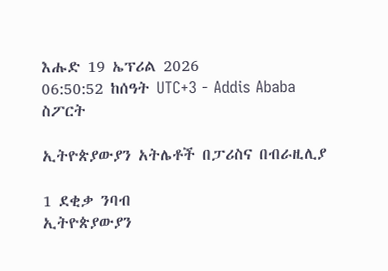እሑድ 19 ኤፕሪል 2026
06:50:52 ከሰዓት UTC+3 - Addis Ababa
ስፖርት

ኢትዮጵያውያን አትሌቶች በፓሪስና በብራዚሊያ

1 ደቂቃ ንባብ
ኢትዮጵያውያን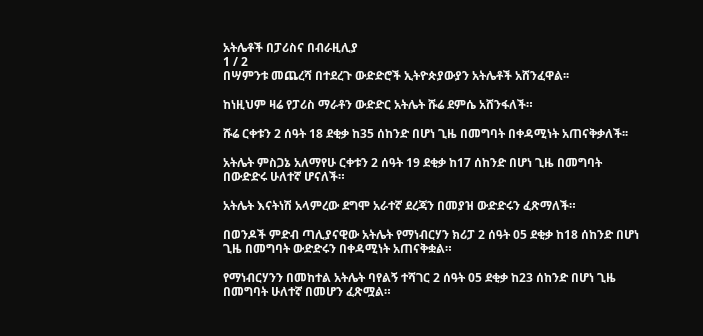አትሌቶች በፓሪስና በብራዚሊያ
1 / 2
በሣምንቱ መጨረሻ በተደረጉ ውድድሮች ኢትዮጵያውያን አትሌቶች አሸንፈዋል፡፡

ከነዚህም ዛሬ የፓሪስ ማራቶን ውድድር አትሌት ሹሬ ደምሴ አሸንፋለች።

ሹሬ ርቀቱን 2 ሰዓት 18 ደቂቃ ከ35 ሰከንድ በሆነ ጊዜ በመግባት በቀዳሚነት አጠናቅቃለች፡፡

አትሌት ምስጋኔ አለማየሁ ርቀቱን 2 ሰዓት 19 ደቂቃ ከ17 ሰከንድ በሆነ ጊዜ በመግባት በውድድሩ ሁለተኛ ሆናለች።

አትሌት እናትነሽ አላምረው ደግሞ አራተኛ ደረጃን በመያዝ ውድድሩን ፈጽማለች።

በወንዶች ምድብ ጣሊያናዊው አትሌት የማነብርሃን ክሪፓ 2 ሰዓት 05 ደቂቃ ከ18 ሰከንድ በሆነ ጊዜ በመግባት ውድድሩን በቀዳሚነት አጠናቅቋል።

የማነብርሃንን በመከተል አትሌት ባየልኝ ተሻገር 2 ሰዓት 05 ደቂቃ ከ23 ሰከንድ በሆነ ጊዜ በመግባት ሁለተኛ በመሆን ፈጽሟል።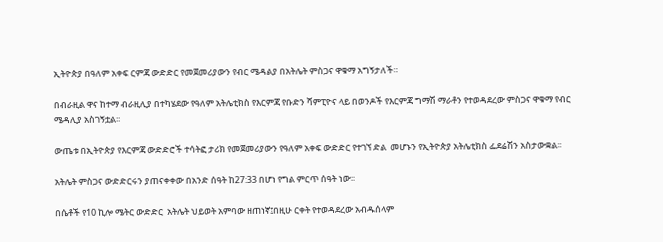ኢትዮጵያ በዓለም አቀፍ ርምጃ ውድድር የመጀመሪያውን የብር ሜዳልያ በአትሌት ምስጋና ዋቁማ አግኝታለች።

በብራዚል ዋና ከተማ ብራዚሊያ በተካሄደው የዓለም አትሌቲክስ የእርምጃ የቡድን ሻምፒዮና ላይ በወንዶች የእርምጃ ግማሽ ማራቶን የተወዳደረው ምስጋና ዋቁማ የብር ሜዳሊያ አስገኝቷል፡፡

ውጤቱ በኢትዮጵያ የእርምጃ ውድድሮች ተሳትፎ ታሪክ የመጀመሪያውን የዓለም አቀፍ ውድድር የተገኘ ድል  መሆኑን የኢትዮጵያ አትሌቲክስ ፌደሬሽን አስታውቋል፡፡

አትሌት ምስጋና ውድድርሩን ያጠናቀቀው በአንድ ሰዓት ከ27:33 በሆነ የግል ምርጥ ሰዓት ነው፡፡

በሴቶች የ10 ኪሎ ሜትር ውድድር  አትሌት ህይወት አምባው ዘጠነኛ፤በዚሁ ርቀት የተወዳደረው አብዱሰላም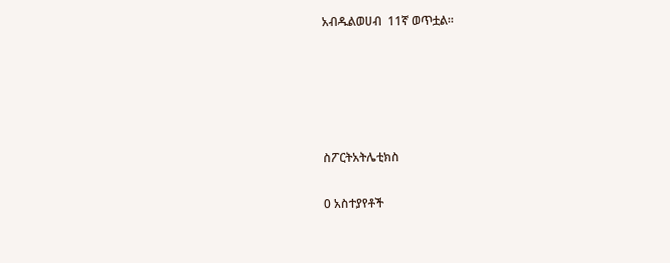አብዱልወሀብ  11ኛ ወጥቷል፡፡





ስፖርትአትሌቲክስ

0 አስተያየቶች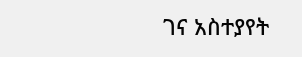ገና አስተያየት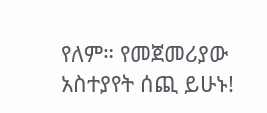የለም። የመጀመሪያው አስተያየት ሰጪ ይሁኑ!